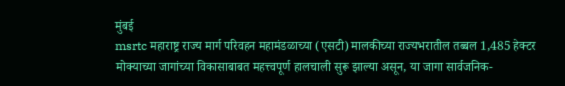मुंबई
msrtc महाराष्ट्र राज्य मार्ग परिवहन महामंडळाच्या (एसटी) मालकीच्या राज्यभरातील तब्बल 1,485 हेक्टर मोक्याच्या जागांच्या विकासाबाबत महत्त्वपूर्ण हालचाली सुरू झाल्या असून, या जागा सार्वजनिक-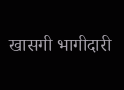खासगी भागीदारी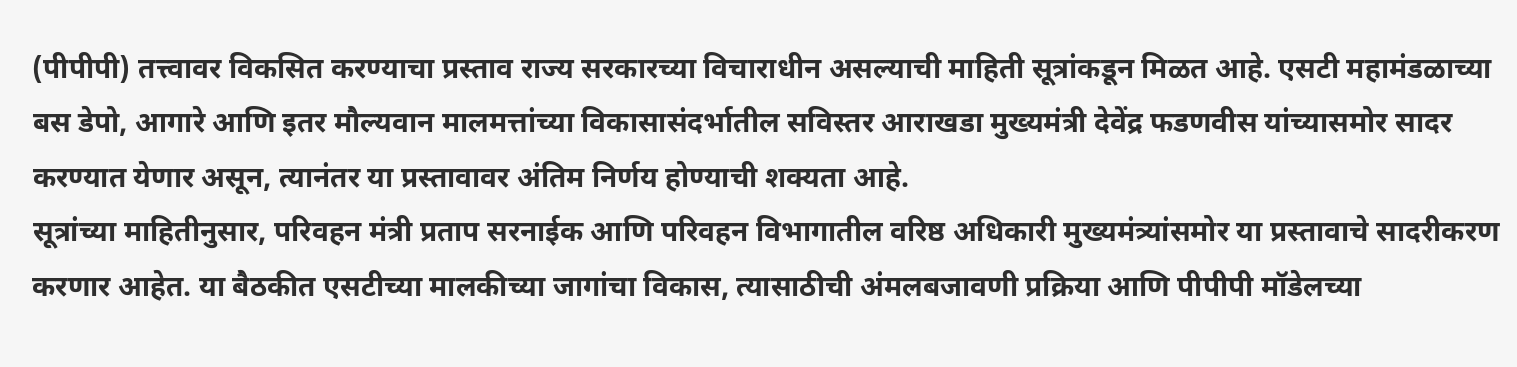(पीपीपी) तत्त्वावर विकसित करण्याचा प्रस्ताव राज्य सरकारच्या विचाराधीन असल्याची माहिती सूत्रांकडून मिळत आहे. एसटी महामंडळाच्या बस डेपो, आगारे आणि इतर मौल्यवान मालमत्तांच्या विकासासंदर्भातील सविस्तर आराखडा मुख्यमंत्री देवेंद्र फडणवीस यांच्यासमोर सादर करण्यात येणार असून, त्यानंतर या प्रस्तावावर अंतिम निर्णय होण्याची शक्यता आहे.
सूत्रांच्या माहितीनुसार, परिवहन मंत्री प्रताप सरनाईक आणि परिवहन विभागातील वरिष्ठ अधिकारी मुख्यमंत्र्यांसमोर या प्रस्तावाचे सादरीकरण करणार आहेत. या बैठकीत एसटीच्या मालकीच्या जागांचा विकास, त्यासाठीची अंमलबजावणी प्रक्रिया आणि पीपीपी मॉडेलच्या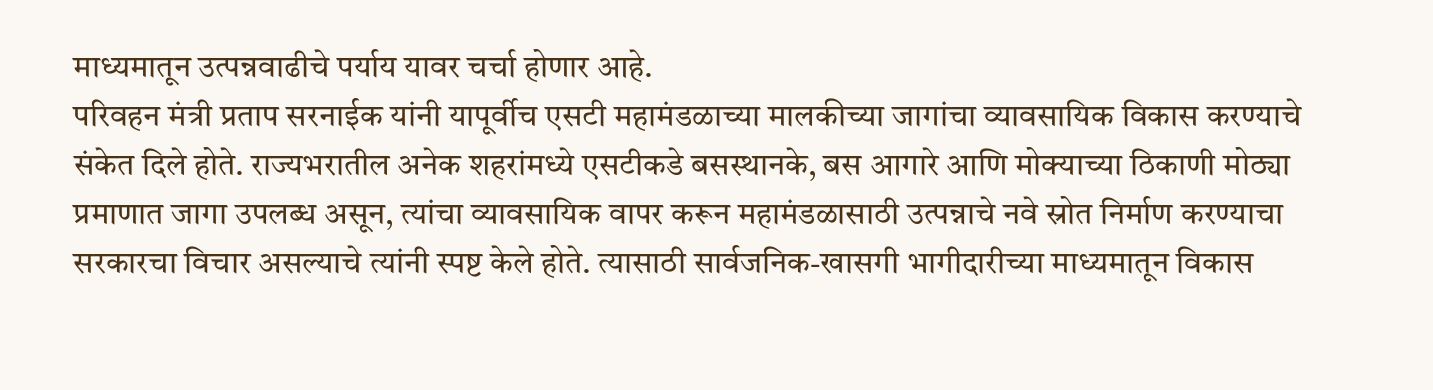माध्यमातून उत्पन्नवाढीचे पर्याय यावर चर्चा होणार आहे.
परिवहन मंत्री प्रताप सरनाईक यांनी यापूर्वीच एसटी महामंडळाच्या मालकीच्या जागांचा व्यावसायिक विकास करण्याचे संकेत दिले होते. राज्यभरातील अनेक शहरांमध्ये एसटीकडे बसस्थानके, बस आगारे आणि मोक्याच्या ठिकाणी मोठ्या प्रमाणात जागा उपलब्ध असून, त्यांचा व्यावसायिक वापर करून महामंडळासाठी उत्पन्नाचे नवे स्रोत निर्माण करण्याचा सरकारचा विचार असल्याचे त्यांनी स्पष्ट केले होते. त्यासाठी सार्वजनिक-खासगी भागीदारीच्या माध्यमातून विकास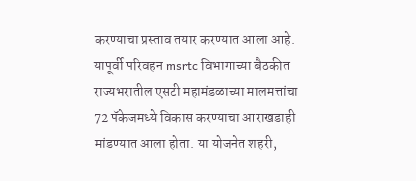करण्याचा प्रस्ताव तयार करण्यात आला आहे.
यापूर्वी परिवहन msrtc विभागाच्या बैठकीत राज्यभरातील एसटी महामंडळाच्या मालमत्तांचा 72 पॅकेजमध्ये विकास करण्याचा आराखडाही मांडण्यात आला होता. या योजनेत शहरी,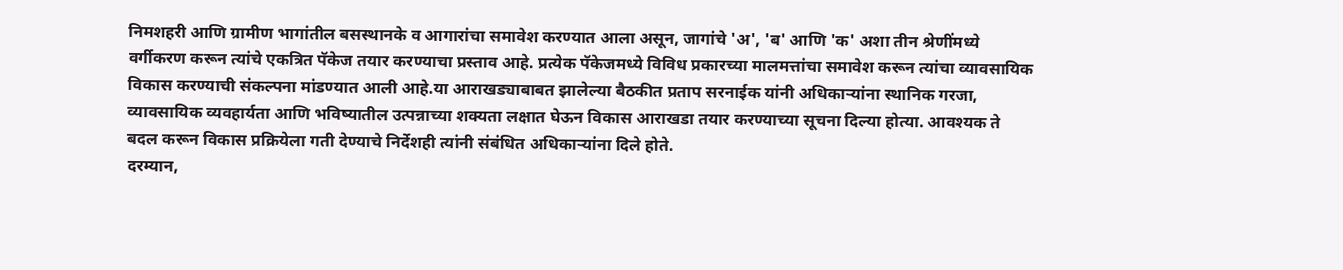निमशहरी आणि ग्रामीण भागांतील बसस्थानके व आगारांचा समावेश करण्यात आला असून, जागांचे 'अ', 'ब' आणि 'क' अशा तीन श्रेणींमध्ये वर्गीकरण करून त्यांचे एकत्रित पॅकेज तयार करण्याचा प्रस्ताव आहे. प्रत्येक पॅकेजमध्ये विविध प्रकारच्या मालमत्तांचा समावेश करून त्यांचा व्यावसायिक विकास करण्याची संकल्पना मांडण्यात आली आहे.या आराखड्याबाबत झालेल्या बैठकीत प्रताप सरनाईक यांनी अधिकाऱ्यांना स्थानिक गरजा, व्यावसायिक व्यवहार्यता आणि भविष्यातील उत्पन्नाच्या शक्यता लक्षात घेऊन विकास आराखडा तयार करण्याच्या सूचना दिल्या होत्या. आवश्यक ते बदल करून विकास प्रक्रियेला गती देण्याचे निर्देशही त्यांनी संबंधित अधिकाऱ्यांना दिले होते.
दरम्यान,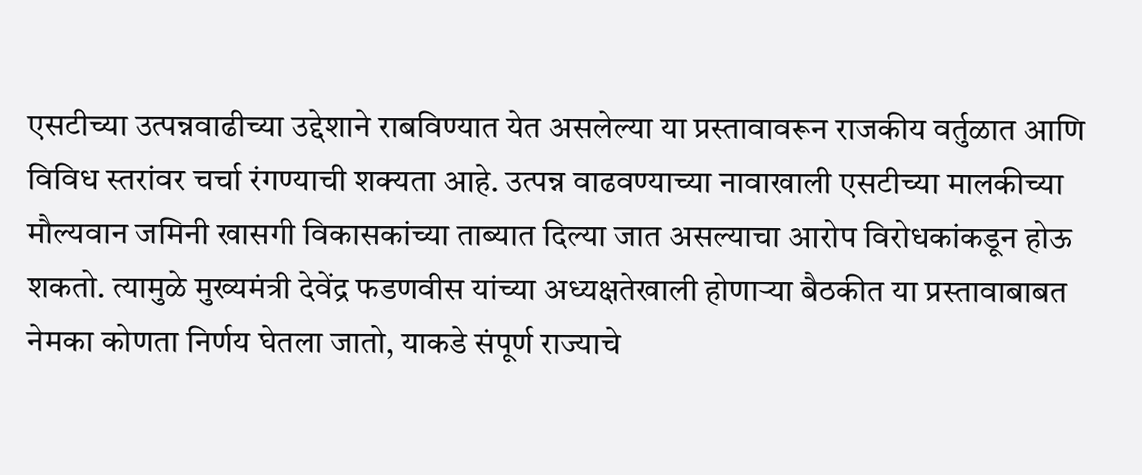एसटीच्या उत्पन्नवाढीच्या उद्देशाने राबविण्यात येत असलेल्या या प्रस्तावावरून राजकीय वर्तुळात आणि विविध स्तरांवर चर्चा रंगण्याची शक्यता आहे. उत्पन्न वाढवण्याच्या नावाखाली एसटीच्या मालकीच्या मौल्यवान जमिनी खासगी विकासकांच्या ताब्यात दिल्या जात असल्याचा आरोप विरोधकांकडून होऊ शकतो. त्यामुळे मुख्यमंत्री देवेंद्र फडणवीस यांच्या अध्यक्षतेखाली होणाऱ्या बैठकीत या प्रस्तावाबाबत नेमका कोणता निर्णय घेतला जातो, याकडे संपूर्ण राज्याचे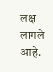लक्ष लागले आहे.